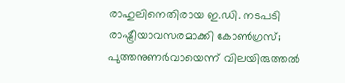രാഹുലിനെതിരായ ഇ.ഡി. നടപടി രാഷ്ട്രീയാവസരമാക്കി കോൺഗ്രസ്; പുത്തനുണർവായെന്ന് വിലയിരുത്തൽ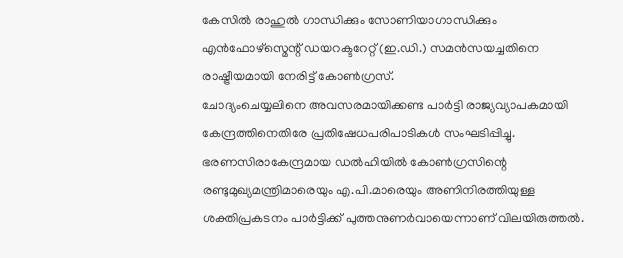കേസിൽ രാഹുൽ ഗാന്ധിക്കും സോണിയാഗാന്ധിക്കും എൻഫോഴ്സ്മെന്റ് ഡയറക്ടറേറ്റ് (ഇ.ഡി.) സമൻസയച്ചതിനെ രാഷ്ട്രീയമായി നേരിട്ട് കോൺഗ്രസ്.
ചോദ്യംചെയ്യലിനെ അവസരമായിക്കണ്ട പാർട്ടി രാജ്യവ്യാപകമായി കേന്ദ്രത്തിനെതിരേ പ്രതിഷേധപരിപാടികൾ സംഘടിപ്പിച്ചു. ഭരണസിരാകേന്ദ്രമായ ഡൽഹിയിൽ കോൺഗ്രസിന്റെ രണ്ടുമുഖ്യമന്ത്രിമാരെയും എ.പി.മാരെയും അണിനിരത്തിയുള്ള ശക്തിപ്രകടനം പാർട്ടിക്ക് പുത്തനുണർവായെന്നാണ് വിലയിരുത്തൽ.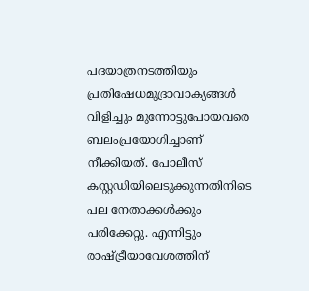പദയാത്രനടത്തിയും പ്രതിഷേധമുദ്രാവാക്യങ്ങൾ വിളിച്ചും മുന്നോട്ടുപോയവരെ ബലംപ്രയോഗിച്ചാണ് നീക്കിയത്. പോലീസ് കസ്റ്റഡിയിലെടുക്കുന്നതിനിടെ പല നേതാക്കൾക്കും പരിക്കേറ്റു. എന്നിട്ടും രാഷ്ട്രീയാവേശത്തിന്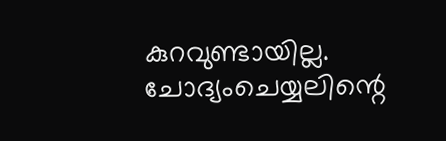കുറവുണ്ടായില്ല. ചോദ്യംചെയ്യലിന്റെ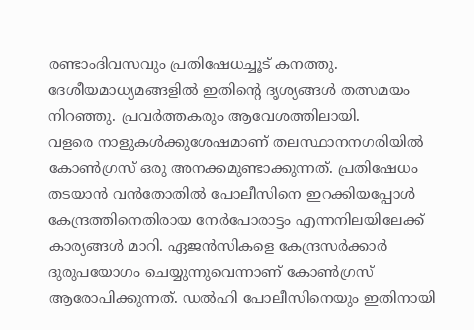രണ്ടാംദിവസവും പ്രതിഷേധച്ചൂട് കനത്തു. ദേശീയമാധ്യമങ്ങളിൽ ഇതിന്റെ ദൃശ്യങ്ങൾ തത്സമയം നിറഞ്ഞു. പ്രവർത്തകരും ആവേശത്തിലായി.
വളരെ നാളുകൾക്കുശേഷമാണ് തലസ്ഥാനനഗരിയിൽ കോൺഗ്രസ് ഒരു അനക്കമുണ്ടാക്കുന്നത്. പ്രതിഷേധം തടയാൻ വൻതോതിൽ പോലീസിനെ ഇറക്കിയപ്പോൾ കേന്ദ്രത്തിനെതിരായ നേർപോരാട്ടം എന്നനിലയിലേക്ക് കാര്യങ്ങൾ മാറി. ഏജൻസികളെ കേന്ദ്രസർക്കാർ ദുരുപയോഗം ചെയ്യുന്നുവെന്നാണ് കോൺഗ്രസ് ആരോപിക്കുന്നത്. ഡൽഹി പോലീസിനെയും ഇതിനായി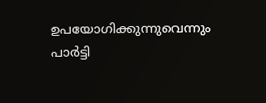ഉപയോഗിക്കുന്നുവെന്നും പാർട്ടി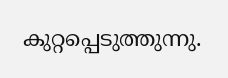കുറ്റപ്പെടുത്തുന്നു.